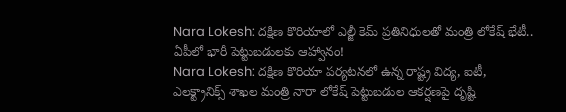Nara Lokesh: దక్షిణ కొరియాలో ఎల్జీ కెమ్ ప్రతినిధులతో మంత్రి లోకేష్ భేటీ.. ఏపీలో భారీ పెట్టుబడులకు ఆహ్వానం!
Nara Lokesh: దక్షిణ కొరియా పర్యటనలో ఉన్న రాష్ట్ర విద్య, ఐటీ, ఎలక్ట్రానిక్స్ శాఖల మంత్రి నారా లోకేష్ పెట్టుబడుల ఆకర్షణపై దృష్టి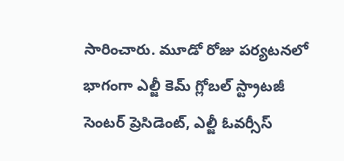సారించారు. మూడో రోజు పర్యటనలో భాగంగా ఎల్జీ కెమ్ గ్లోబల్ స్ట్రాటజీ సెంటర్ ప్రెసిడెంట్, ఎల్జీ ఓవర్సీస్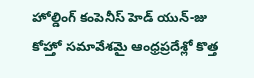హోల్డింగ్ కంపెనీస్ హెడ్ యున్-జు కోహ్తో సమావేశమై ఆంధ్రప్రదేశ్లో కొత్త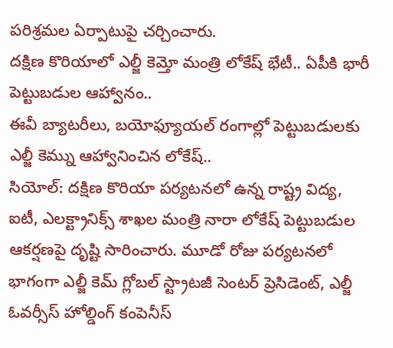పరిశ్రమల ఏర్పాటుపై చర్చించారు.
దక్షిణ కొరియాలో ఎల్జీ కెమ్తో మంత్రి లోకేష్ భేటీ.. ఏపీకి భారీ పెట్టుబడుల ఆహ్వానం..
ఈవీ బ్యాటరీలు, బయోఫ్యూయల్ రంగాల్లో పెట్టుబడులకు ఎల్జీ కెమ్ను ఆహ్వానించిన లోకేష్..
సియోల్: దక్షిణ కొరియా పర్యటనలో ఉన్న రాష్ట్ర విద్య, ఐటీ, ఎలక్ట్రానిక్స్ శాఖల మంత్రి నారా లోకేష్ పెట్టుబడుల ఆకర్షణపై దృష్టి సారించారు. మూడో రోజు పర్యటనలో భాగంగా ఎల్జీ కెమ్ గ్లోబల్ స్ట్రాటజీ సెంటర్ ప్రెసిడెంట్, ఎల్జీ ఓవర్సీస్ హోల్డింగ్ కంపెనీస్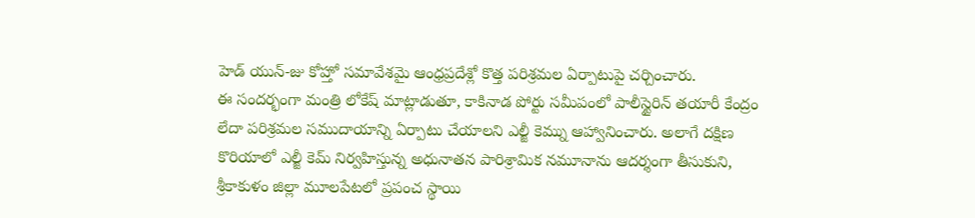హెడ్ యున్-జు కోహ్తో సమావేశమై ఆంధ్రప్రదేశ్లో కొత్త పరిశ్రమల ఏర్పాటుపై చర్చించారు.
ఈ సందర్భంగా మంత్రి లోకేష్ మాట్లాడుతూ, కాకినాడ పోర్టు సమీపంలో పాలీస్టైరిన్ తయారీ కేంద్రం లేదా పరిశ్రమల సముదాయాన్ని ఏర్పాటు చేయాలని ఎల్జీ కెమ్ను ఆహ్వానించారు. అలాగే దక్షిణ కొరియాలో ఎల్జీ కెమ్ నిర్వహిస్తున్న అధునాతన పారిశ్రామిక నమూనాను ఆదర్శంగా తీసుకుని, శ్రీకాకుళం జిల్లా మూలపేటలో ప్రపంచ స్థాయి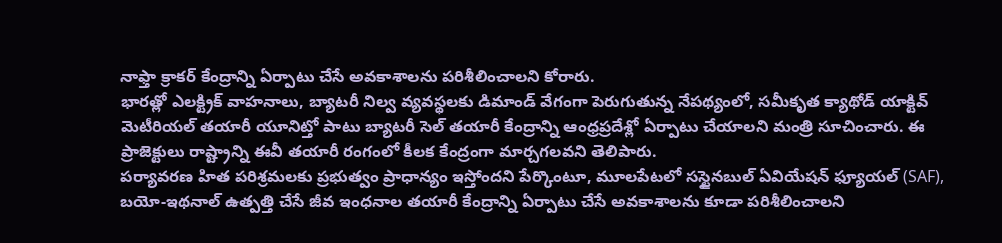నాఫ్తా క్రాకర్ కేంద్రాన్ని ఏర్పాటు చేసే అవకాశాలను పరిశీలించాలని కోరారు.
భారత్లో ఎలక్ట్రిక్ వాహనాలు, బ్యాటరీ నిల్వ వ్యవస్థలకు డిమాండ్ వేగంగా పెరుగుతున్న నేపథ్యంలో, సమీకృత క్యాథోడ్ యాక్టివ్ మెటీరియల్ తయారీ యూనిట్తో పాటు బ్యాటరీ సెల్ తయారీ కేంద్రాన్ని ఆంధ్రప్రదేశ్లో ఏర్పాటు చేయాలని మంత్రి సూచించారు. ఈ ప్రాజెక్టులు రాష్ట్రాన్ని ఈవీ తయారీ రంగంలో కీలక కేంద్రంగా మార్చగలవని తెలిపారు.
పర్యావరణ హిత పరిశ్రమలకు ప్రభుత్వం ప్రాధాన్యం ఇస్తోందని పేర్కొంటూ, మూలపేటలో సస్టైనబుల్ ఏవియేషన్ ఫ్యూయల్ (SAF), బయో-ఇథనాల్ ఉత్పత్తి చేసే జీవ ఇంధనాల తయారీ కేంద్రాన్ని ఏర్పాటు చేసే అవకాశాలను కూడా పరిశీలించాలని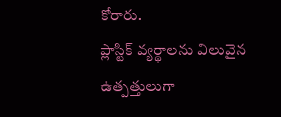కోరారు.
ప్లాస్టిక్ వ్యర్థాలను విలువైన ఉత్పత్తులుగా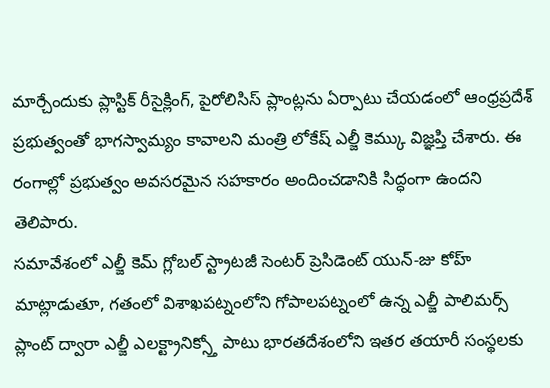మార్చేందుకు ప్లాస్టిక్ రీసైక్లింగ్, పైరోలిసిస్ ప్లాంట్లను ఏర్పాటు చేయడంలో ఆంధ్రప్రదేశ్ ప్రభుత్వంతో భాగస్వామ్యం కావాలని మంత్రి లోకేష్ ఎల్జీ కెమ్కు విజ్ఞప్తి చేశారు. ఈ రంగాల్లో ప్రభుత్వం అవసరమైన సహకారం అందించడానికి సిద్ధంగా ఉందని తెలిపారు.
సమావేశంలో ఎల్జీ కెమ్ గ్లోబల్ స్ట్రాటజీ సెంటర్ ప్రెసిడెంట్ యున్-జు కోహ్ మాట్లాడుతూ, గతంలో విశాఖపట్నంలోని గోపాలపట్నంలో ఉన్న ఎల్జీ పాలిమర్స్ ప్లాంట్ ద్వారా ఎల్జీ ఎలక్ట్రానిక్స్తో పాటు భారతదేశంలోని ఇతర తయారీ సంస్థలకు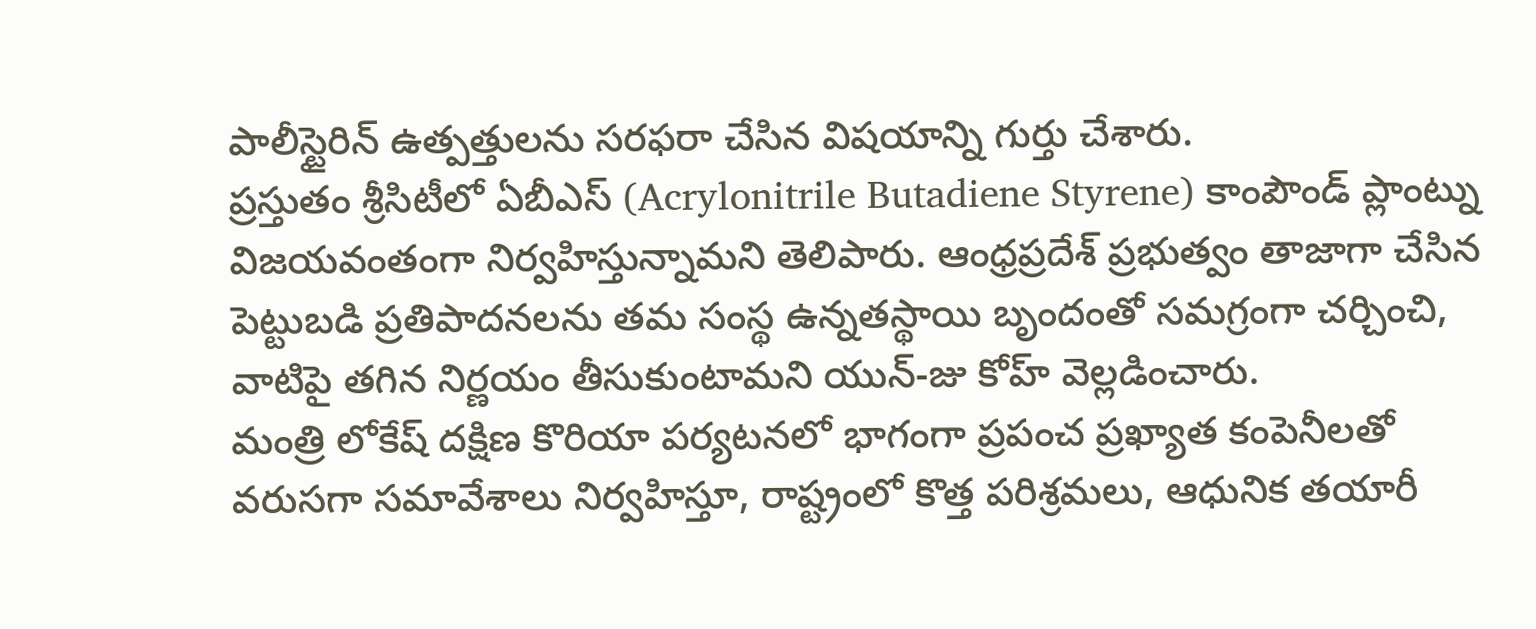పాలీస్టైరిన్ ఉత్పత్తులను సరఫరా చేసిన విషయాన్ని గుర్తు చేశారు.
ప్రస్తుతం శ్రీసిటీలో ఏబీఎస్ (Acrylonitrile Butadiene Styrene) కాంపౌండ్ ప్లాంట్ను విజయవంతంగా నిర్వహిస్తున్నామని తెలిపారు. ఆంధ్రప్రదేశ్ ప్రభుత్వం తాజాగా చేసిన పెట్టుబడి ప్రతిపాదనలను తమ సంస్థ ఉన్నతస్థాయి బృందంతో సమగ్రంగా చర్చించి, వాటిపై తగిన నిర్ణయం తీసుకుంటామని యున్-జు కోహ్ వెల్లడించారు.
మంత్రి లోకేష్ దక్షిణ కొరియా పర్యటనలో భాగంగా ప్రపంచ ప్రఖ్యాత కంపెనీలతో వరుసగా సమావేశాలు నిర్వహిస్తూ, రాష్ట్రంలో కొత్త పరిశ్రమలు, ఆధునిక తయారీ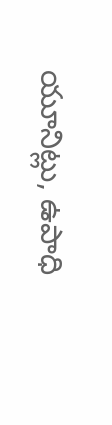యూనిట్లు, ఉపాధి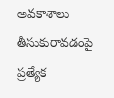అవకాశాలు తీసుకురావడంపై ప్రత్యేక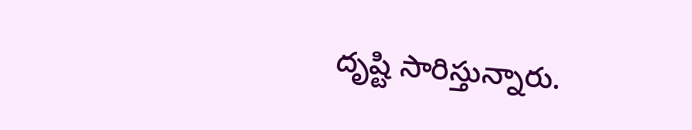దృష్టి సారిస్తున్నారు.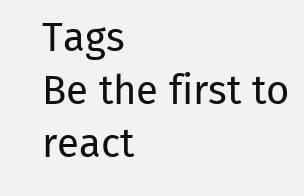Tags
Be the first to react